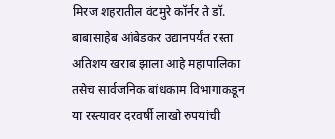मिरज शहरातील वंटमुरे कॉर्नर ते डॉ. बाबासाहेब आंबेडकर उद्यानपर्यंत रस्ता अतिशय खराब झाला आहे महापालिका तसेच सार्वजनिक बांधकाम विभागाकडून या रस्त्यावर दरवर्षी लाखो रुपयांची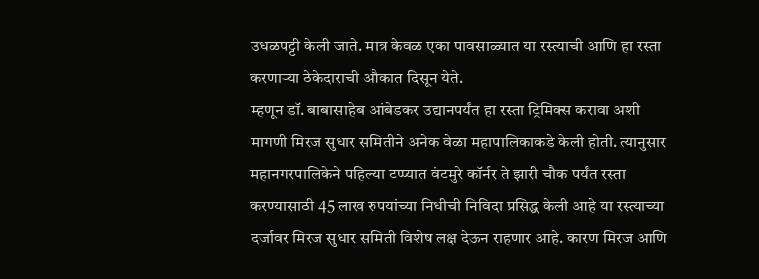उधळपट्टी केली जाते. मात्र केवळ एका पावसाळ्यात या रस्त्याची आणि हा रस्ता करणाऱ्या ठेकेदाराची औकात दिसून येते.
म्हणून डॉ. बाबासाहेब आंबेडकर उद्यानपर्यंत हा रस्ता ट्रिमिक्स करावा अशी मागणी मिरज सुधार समितीने अनेक वेळा महापालिकाकडे केली होती. त्यानुसार महानगरपालिकेने पहिल्या टप्प्यात वंटमुरे कॉर्नर ते झारी चौक पर्यंत रस्ता करण्यासाठी 45 लाख रुपयांच्या निधीची निविदा प्रसिद्ध केली आहे या रस्त्याच्या दर्जावर मिरज सुधार समिती विशेष लक्ष देऊन राहणार आहे. कारण मिरज आणि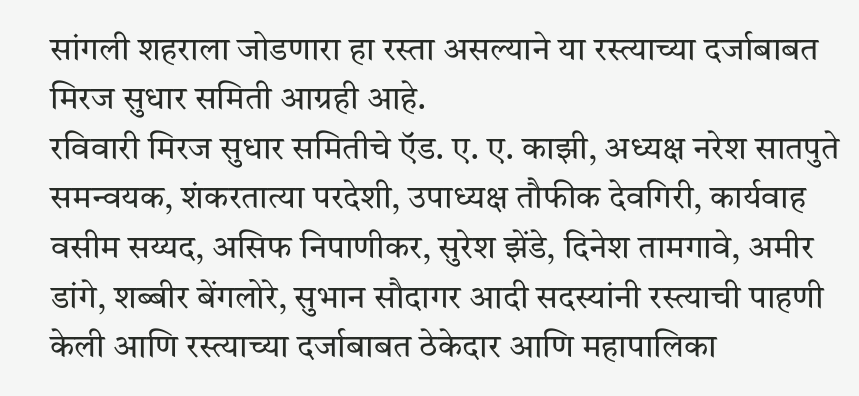सांगली शहराला जोडणारा हा रस्ता असल्याने या रस्त्याच्या दर्जाबाबत मिरज सुधार समिती आग्रही आहे.
रविवारी मिरज सुधार समितीचे ऍड. ए. ए. काझी, अध्यक्ष नरेश सातपुते समन्वयक, शंकरतात्या परदेशी, उपाध्यक्ष तौफीक देवगिरी, कार्यवाह वसीम सय्यद, असिफ निपाणीकर, सुरेश झेंडे, दिनेश तामगावे, अमीर डांगे, शब्बीर बेंगलोरे, सुभान सौदागर आदी सदस्यांनी रस्त्याची पाहणी केली आणि रस्त्याच्या दर्जाबाबत ठेकेदार आणि महापालिका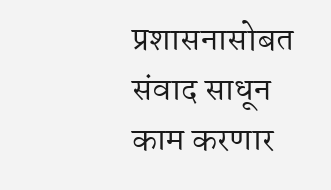प्रशासनासोबत संवाद साधून काम करणार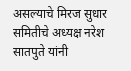असल्याचे मिरज सुधार समितीचे अध्यक्ष नरेश सातपुते यांनी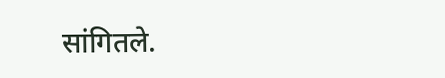सांगितले.